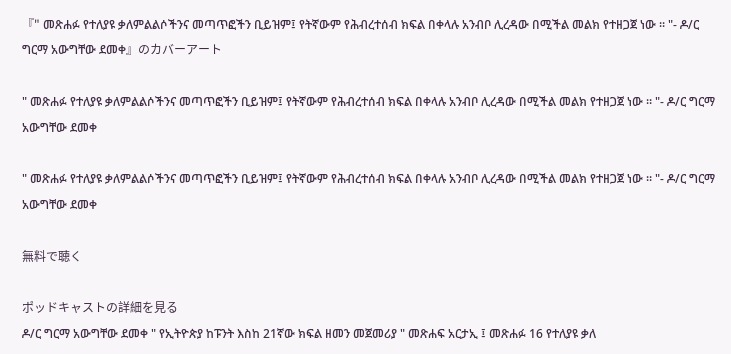『" መጽሐፉ የተለያዩ ቃለምልልሶችንና መጣጥፎችን ቢይዝም፤ የትኛውም የሕብረተሰብ ክፍል በቀላሉ አንብቦ ሊረዳው በሚችል መልክ የተዘጋጀ ነው ። "- ዶ/ር ግርማ አውግቸው ደመቀ』のカバーアート

" መጽሐፉ የተለያዩ ቃለምልልሶችንና መጣጥፎችን ቢይዝም፤ የትኛውም የሕብረተሰብ ክፍል በቀላሉ አንብቦ ሊረዳው በሚችል መልክ የተዘጋጀ ነው ። "- ዶ/ር ግርማ አውግቸው ደመቀ

" መጽሐፉ የተለያዩ ቃለምልልሶችንና መጣጥፎችን ቢይዝም፤ የትኛውም የሕብረተሰብ ክፍል በቀላሉ አንብቦ ሊረዳው በሚችል መልክ የተዘጋጀ ነው ። "- ዶ/ር ግርማ አውግቸው ደመቀ

無料で聴く

ポッドキャストの詳細を見る
ዶ/ር ግርማ አውግቸው ደመቀ " የኢትዮጵያ ከፑንት እስከ 21ኛው ክፍል ዘመን መጀመሪያ " መጽሐፍ አርታኢ ፤ መጽሐፉ 16 የተለያዩ ቃለ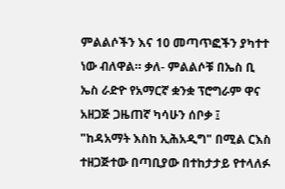ምልልሶችን እና 10 መጣጥፎችን ያካተተ ነው ብለዋል። ቃለ- ምልልሶቹ በኤስ ቢ ኤስ ራድዮ የአማርኛ ቋንቋ ፕሮግራም ዋና አዘጋጅ ጋዜጠኛ ካሳሁን ሰቦቃ ፤ "ከዳአማት እስከ ኢሕአዲግ" በሚል ርእስ ተዘጋጅተው በጣቢያው በተከታታይ የተላለፉ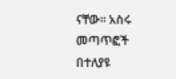ናቸው። አስሩ መጣጥፎች በተለያዩ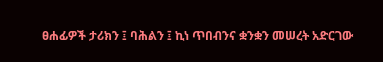ፀሐፊዎች ታሪክን ፤ ባሕልን ፤ ኪነ ጥበብንና ቋንቋን መሠረት አድርገው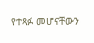የተጻፉ መሆናቸውን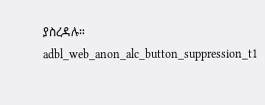ያስረዳሉ።
adbl_web_anon_alc_button_suppression_t1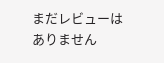まだレビューはありません